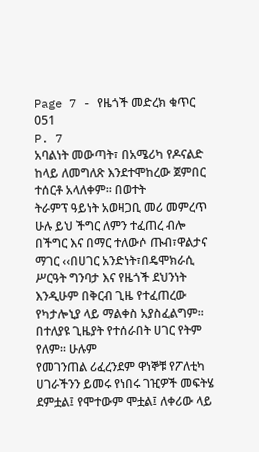Page 7 - የዜጎች መድረክ ቁጥር 051
P. 7
አባልነት መውጣት፣ በአሜሪካ የዶናልድ ከላይ ለመግለጽ እንደተሞከረው ጀምበር ተሰርቶ አላለቀም፡፡ በወተት
ትራምፕ ዓይነት አወዛጋቢ መሪ መምረጥ ሁሉ ይህ ችግር ለምን ተፈጠረ ብሎ በችግር እና በማር ተለውሶ ጡብ፣ዋልታና ማገር ‹‹በሀገር አንድነት፣በዴሞክራሲ ሥርዓት ግንባታ እና የዜጎች ደህንነት
እንዲሁም በቅርብ ጊዜ የተፈጠረው የካታሎኒያ ላይ ማልቀስ አያስፈልግም፡፡ በተለያዩ ጊዜያት የተሰራበት ሀገር የትም የለም፡፡ ሁሉም
የመገንጠል ሪፈረንደም ዋነኞቹ የፖለቲካ ሀገራችንን ይመሩ የነበሩ ገዢዎች መፍትሄ ደምቷል፤ የሞተውም ሞቷል፤ ለቀሪው ላይ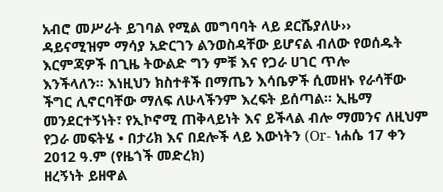አብሮ መሥራት ይገባል የሚል መግባባት ላይ ደርሼያለሁ››
ዳይናሚዝም ማሳያ አድርገን ልንወስዳቸው ይሆናል ብለው የወሰዱት እርምጃዎች በጊዜ ትውልድ ግን ምቹ እና የጋራ ሀገር ጥሎ
እንችላለን፡፡ እነዚህን ክስተቶች በማጤን እሳቤዎች ሲመዘኑ የራሳቸው ችግር ሊኖርባቸው ማለፍ ለሁላችንም እረፍት ይሰጣል፡፡ ኢዜማ
መንደርተኝነት፣ የኢኮኖሚ ጠቅላይነት እና ይችላል ብሎ ማመንና ለዚህም የጋራ መፍትሄ • በታሪክ እና በደሎች ላይ እውነትን (Or- ነሐሴ 17 ቀን 2012 ዓ.ም (የዜጎች መድረክ)
ዘረኝነት ይዘዋል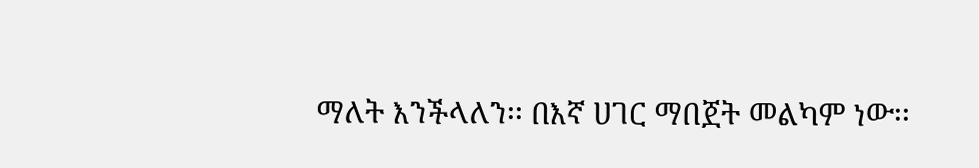ማለት እንችላለን፡፡ በእኛ ሀገር ማበጀት መልካም ነው፡፡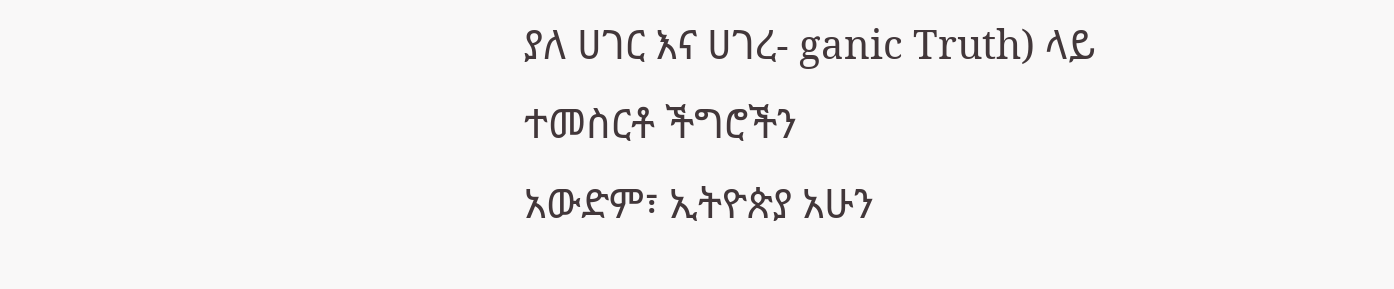ያለ ሀገር እና ሀገረ- ganic Truth) ላይ ተመስርቶ ችግሮችን
አውድም፣ ኢትዮጵያ አሁን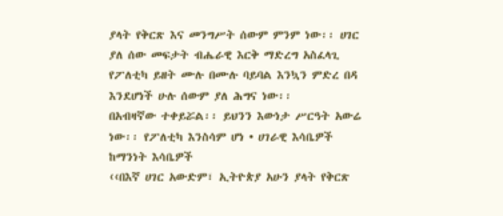ያላት የቅርጽ እና መንግሥት ሰውም ምንም ነው፡፡ ሀገር ያለ ሰው መፍታት ብሔራዊ እርቅ ማድረግ አስፈላጊ
የፖለቲካ ይዘት ሙሉ በሙሉ ባይባል እንኳን ምድረ በዳ እንደሆነች ሁሉ ሰውም ያለ ሕግና ነው፡፡
በአብዛኛው ተቀይሯል፡፡ ይህንን እውነታ ሥርዓት አውሬ ነው፡፡ የፖለቲካ እንስሳም ሆነ • ሀገራዊ እሳቤዎች ከማንነት እሳቤዎች
‹‹በእኛ ሀገር አውድም፣ ኢትዮጵያ አሁን ያላት የቅርጽ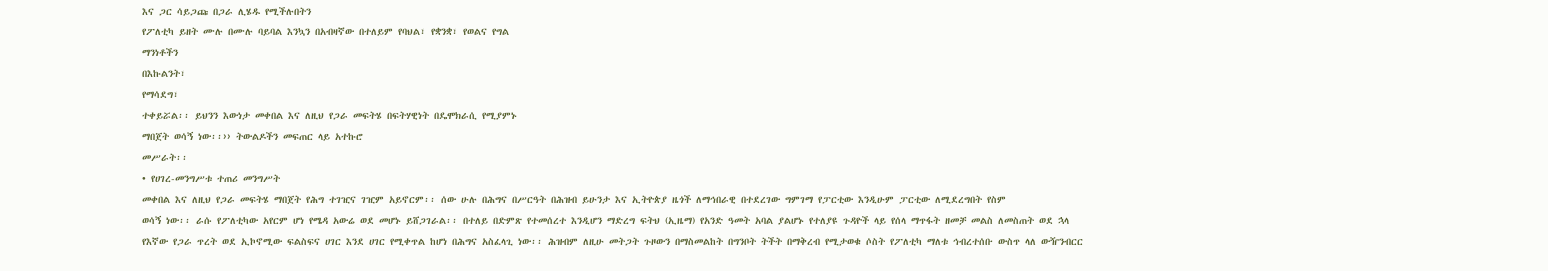እና ጋር ሳይጋጩ በጋራ ሊሄዱ የሚችሉበትን
የፖለቲካ ይዘት ሙሉ በሙሉ ባይባል እንኳን በአብዛኛው በተለይም የባህል፣ የቋንቋ፣ የወልና የግል
ማንነቶችን
በእኩልንት፣
የማሳደግ፣
ተቀይሯል፡፡ ይህንን እውነታ መቀበል እና ለዚህ የጋራ መፍትሄ በፍትሃዊነት በዴሞክራሲ የሚያምኑ
ማበጀት ወሳኝ ነው፡፡›› ትውልዶችን መፍጠር ላይ አተኩሮ
መሥራት፡፡
• የሀገረ-መንግሥቱ ተጠሪ መንግሥት
መቀበል እና ለዚህ የጋራ መፍትሄ ማበጀት የሕግ ተገዢና ገዢም አይኖርም፡፡ ሰው ሁሉ በሕግና በሥርዓት በሕዝብ ይሁንታ እና ኢትዮጵያ ዜጎች ለማኅበራዊ በተደረገው ግምገማ የፓርቲው እንዲሁም ፓርቲው ለሚደረግበት የስም
ወሳኝ ነው፡፡ ራሱ የፖለቲካው አየርም ሆነ የሜዳ አውሬ ወደ መሆኑ ይሸጋገራል፡፡ በተለይ በድምጽ የተመሰረተ እንዲሆን ማድረግ ፍትህ (ኢዜማ) የአንድ ዓመት አባል ያልሆኑ የተለያዩ ጉዳዮች ላይ የሰላ ማጥፋት ዘመቻ መልስ ለመስጠት ወደ ኋላ
የእኛው የጋራ ጥረት ወደ ኢኮኖሚው ፍልስፍና ሀገር እንደ ሀገር የሚቀጥል ከሆነ በሕግና አስፈላጊ ነው፡፡ ሕዝብም ለዚሁ መትጋት ጉዞውን በማስመልከት በግንቦት ትችት በማቅረብ የሚታወቁ ሶስት የፖለቲካ ማለቱ ኅብረተሰቡ ውስጥ ላለ ውዥንብርር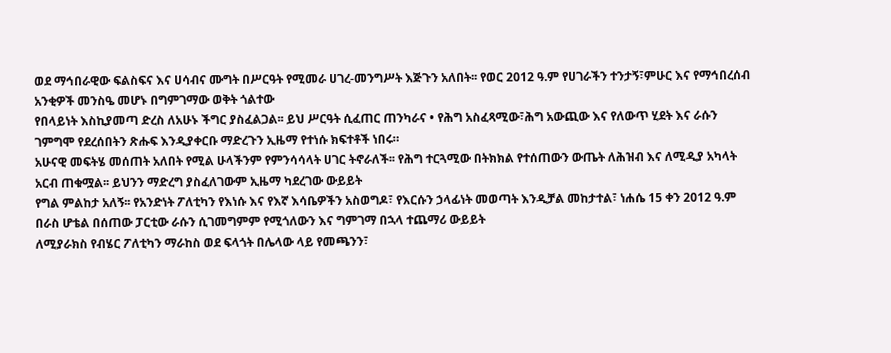ወደ ማኅበራዊው ፍልስፍና እና ሀሳብና ሙግት በሥርዓት የሚመራ ሀገረ-መንግሥት እጅጉን አለበት፡፡ የወር 2012 ዓ.ም የሀገራችን ተንታኝ፣ምሁር እና የማኅበረሰብ አንቂዎች መንስዔ መሆኑ በግምገማው ወቅት ጎልተው
የበላይነት እስኪያመጣ ድረስ ለአሁኑ ችግር ያስፈልጋል፡፡ ይህ ሥርዓት ሲፈጠር ጠንካራና • የሕግ አስፈጻሚው፣ሕግ አውጪው እና የለውጥ ሂደት እና ራሱን ገምግሞ የደረሰበትን ጽሑፍ እንዲያቀርቡ ማድረጉን ኢዜማ የተነሱ ክፍተቶች ነበሩ።
አሁናዊ መፍትሄ መሰጠት አለበት የሚል ሁላችንም የምንሳሳላት ሀገር ትኖራለች፡፡ የሕግ ተርጓሚው በትክክል የተሰጠውን ውጤት ለሕዝብ እና ለሚዲያ አካላት አርብ ጠቁሟል፡፡ ይህንን ማድረግ ያስፈለገውም ኢዜማ ካደረገው ውይይት
የግል ምልከታ አለኝ፡፡ የአንድነት ፖለቲካን የእነሱ እና የእኛ እሳቤዎችን አስወግዶ፣ የእርሱን ኃላፊነት መወጣት እንዲቻል መከታተል፣ ነሐሴ 15 ቀን 2012 ዓ.ም በራስ ሆቴል በሰጠው ፓርቲው ራሱን ሲገመግምም የሚጎለውን እና ግምገማ በኋላ ተጨማሪ ውይይት
ለሚያራክስ የብሄር ፖለቲካን ማራከስ ወደ ፍላጎት በሌላው ላይ የመጫንን፣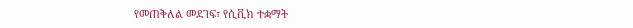የመጠቅለል መደገፍ፣ የሲቪክ ተቋማት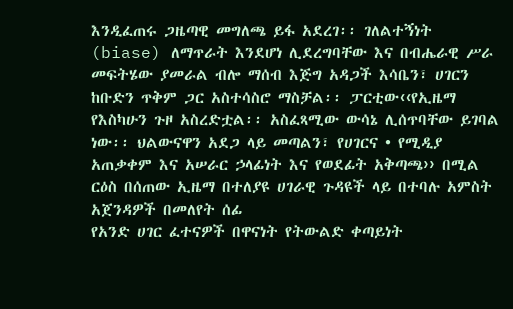እንዲፈጠሩ ጋዜጣዊ መግለጫ ይፋ አደረገ፡፡ ገለልተኝነት (biase) ለማጥራት እንደሆነ ሊደረግባቸው እና በብሔራዊ ሥራ
መፍትሄው ያመራል ብሎ ማሰብ እጅግ አዳጋች እሳቤን፣ ሀገርን ከቡድን ጥቅም ጋር አስተሳስሮ ማስቻል፡፡ ፓርቲው‹‹የኢዜማ የእስካሁን ጉዞ አስረድቷል፡፡ አስፈጻሚው ውሳኔ ሊሰጥባቸው ይገባል
ነው፡፡ ህልውናዋን አደጋ ላይ መጣልን፣ የሀገርና • የሚዲያ አጠቃቀም እና አሠራር ኃላፊነት እና የወደፊት አቅጣጫ›› በሚል ርዕስ በሰጠው ኢዜማ በተለያዩ ሀገራዊ ጉዳዩች ላይ በተባሉ አምስት አጀንዳዎች በመለየት ሰፊ
የአንድ ሀገር ፈተናዎች በዋናነት የትውልድ ቀጣይነት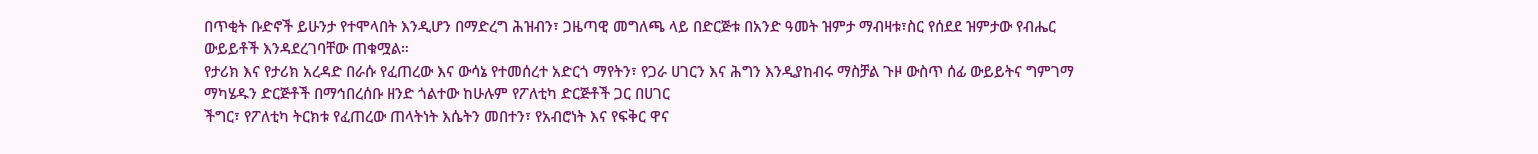በጥቂት ቡድኖች ይሁንታ የተሞላበት እንዲሆን በማድረግ ሕዝብን፣ ጋዜጣዊ መግለጫ ላይ በድርጅቱ በአንድ ዓመት ዝምታ ማብዛቱ፣ስር የሰደደ ዝምታው የብሔር ውይይቶች እንዳደረገባቸው ጠቁሟል።
የታሪክ እና የታሪክ አረዳድ በራሱ የፈጠረው እና ውሳኔ የተመሰረተ አድርጎ ማየትን፣ የጋራ ሀገርን እና ሕግን እንዲያከብሩ ማስቻል ጉዞ ውስጥ ሰፊ ውይይትና ግምገማ ማካሄዱን ድርጅቶች በማኅበረሰቡ ዘንድ ጎልተው ከሁሉም የፖለቲካ ድርጅቶች ጋር በሀገር
ችግር፣ የፖለቲካ ትርክቱ የፈጠረው ጠላትነት እሴትን መበተን፣ የአብሮነት እና የፍቅር ዋና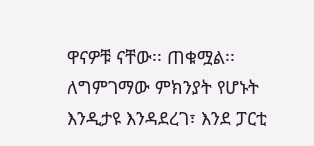ዋናዎቹ ናቸው፡፡ ጠቁሟል፡፡ ለግምገማው ምክንያት የሆኑት እንዲታዩ እንዳደረገ፣ እንደ ፓርቲ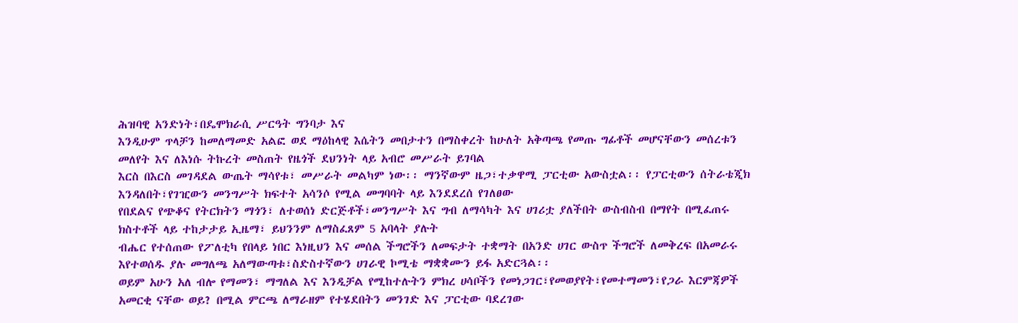ሕዝባዊ አንድነት፣በዴሞክራሲ ሥርዓት ግንባታ እና
እንዲሁም ጥላቻን ከመለማመድ አልፎ ወደ ማዕከላዊ እሴትን መበታተን በማስቀረት ከሁለት አቅጣጫ የመጡ ግፊቶች መሆናቸውን መሰረቱን መለየት እና ለእነሱ ትኩረት መስጠት የዜጎች ደህንነት ላይ አብሮ መሥራት ይገባል
እርስ በእርስ መገዳደል ውጤት ማሳየቱ፣ መሥራት መልካም ነው፡፡ ማንኛውም ዜጋ፣ተቃዋሚ ፓርቲው አውስቷል፡፡ የፓርቲውን ሰትራቴጂክ እንዳለበት፣የገዢውን መንግሥት ክፍተት አሳንሶ የሚል መግባባት ላይ እንደደረሰ የገለፀው
የበደልና የጭቆና የትርክትን ማጎን፣ ለተወሰነ ድርጅቶች፣መንግሥት እና ግብ ለማሳካት እና ሀገሪቷ ያለችበት ውስብስብ በማየት በሚፈጠሩ ክስተቶች ላይ ተከታታይ ኢዜማ፣ ይህንንም ለማስፈጸም 5 አባላት ያሉት
ብሔር የተሰጠው የፖለቲካ የበላይ ነበር እነዚህን እና መሰል ችግሮችን ለመፍታት ተቋማት በአንድ ሀገር ውስጥ ችግሮች ለመቅረፍ በአመራሩ እየተወሰዱ ያሉ መግለጫ አለማውጣቱ፣ስድስተኛውን ሀገራዊ ኮሚቴ ማቋቋሙን ይፋ አድርጓል፡፡
ወይም አሁን አለ ብሎ የማመን፣ ማግለል እና እንዲቻል የሚከተሉትን ምክረ ሀሳቦችን የመነጋገር፣የመወያየት፣የመተማመን፣የጋራ እርምጃዎች አመርቂ ናቸው ወይ? በሚል ምርጫ ለማራዘም የተሄደበትን መንገድ እና ፓርቲው ባደረገው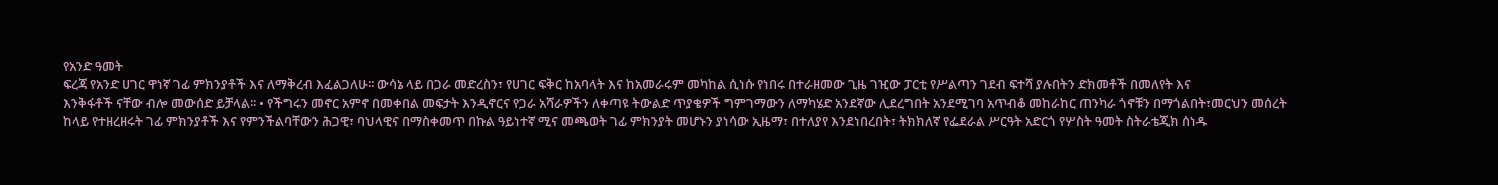የአንድ ዓመት
ፍረጃ የአንድ ሀገር ዋነኛ ገፊ ምክንያቶች እና ለማቅረብ እፈልጋለሁ፡፡ ውሳኔ ላይ በጋራ መድረስን፣ የሀገር ፍቅር ከአባላት እና ከአመራሩም መካከል ሲነሱ የነበሩ በተራዘመው ጊዜ ገዢው ፓርቲ የሥልጣን ገደብ ፍተሻ ያሉበትን ድክመቶች በመለየት እና
እንቅፋቶች ናቸው ብሎ መውሰድ ይቻላል፡፡ • የችግሩን መኖር አምኖ በመቀበል መፍታት እንዲኖርና የጋራ አሻራዎችን ለቀጣዩ ትውልድ ጥያቄዎች ግምገማውን ለማካሄድ አንደኛው ሊደረግበት አንደሚገባ አጥብቆ መከራከር ጠንካራ ጎኖቹን በማጎልበት፣መርህን መሰረት
ከላይ የተዘረዘሩት ገፊ ምክንያቶች እና የምንችልባቸውን ሕጋዊ፣ ባህላዊና በማስቀመጥ በኩል ዓይነተኛ ሚና መጫወት ገፊ ምክንያት መሆኑን ያነሳው ኢዜማ፣ በተለያየ እንደነበረበት፣ ትክክለኛ የፌደራል ሥርዓት አድርጎ የሦስት ዓመት ስትራቴጂክ ሰነዱ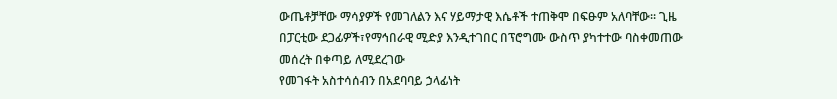ውጤቶቻቸው ማሳያዎች የመገለልን እና ሃይማታዊ እሴቶች ተጠቅሞ በፍፁም አለባቸው፡፡ ጊዜ በፓርቲው ደጋፊዎች፣የማኅበራዊ ሚድያ እንዲተገበር በፕሮግሙ ውስጥ ያካተተው ባስቀመጠው መሰረት በቀጣይ ለሚደረገው
የመገፋት አስተሳሰብን በአደባባይ ኃላፊነት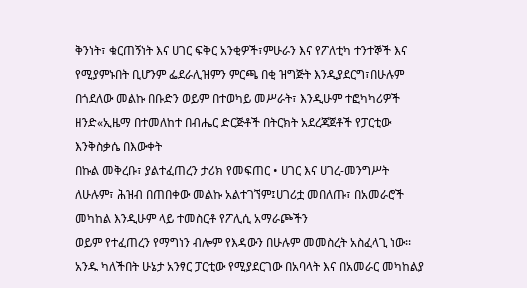ቅንነት፣ ቁርጠኝነት እና ሀገር ፍቅር አንቂዎች፣ምሁራን እና የፖለቲካ ተንተኞች እና የሚያምኑበት ቢሆንም ፌደራሊዝምን ምርጫ በቂ ዝግጅት እንዲያደርግ፣በሁሉም
በጎደለው መልኩ በቡድን ወይም በተወካይ መሥራት፣ እንዲሁም ተፎካካሪዎች ዘንድ«ኢዜማ በተመለከተ በብሔር ድርጅቶች በትርክት አደረጃጀቶች የፓርቲው እንቅስቃሴ በእውቀት
በኩል መቅረቡ፣ ያልተፈጠረን ታሪክ የመፍጠር • ሀገር እና ሀገረ-መንግሥት ለሁሉም፣ ሕዝብ በጠበቀው መልኩ አልተገኘም፤ሀገሪቷ መበለጡ፣ በአመራሮች መካከል እንዲሁም ላይ ተመስርቶ የፖሊሲ አማራጮችን
ወይም የተፈጠረን የማግነን ብሎም የእዳውን በሁሉም መመስረት አስፈላጊ ነው፡፡አንዱ ካለችበት ሁኔታ አንፃር ፓርቲው የሚያደርገው በአባላት እና በአመራር መካከልያ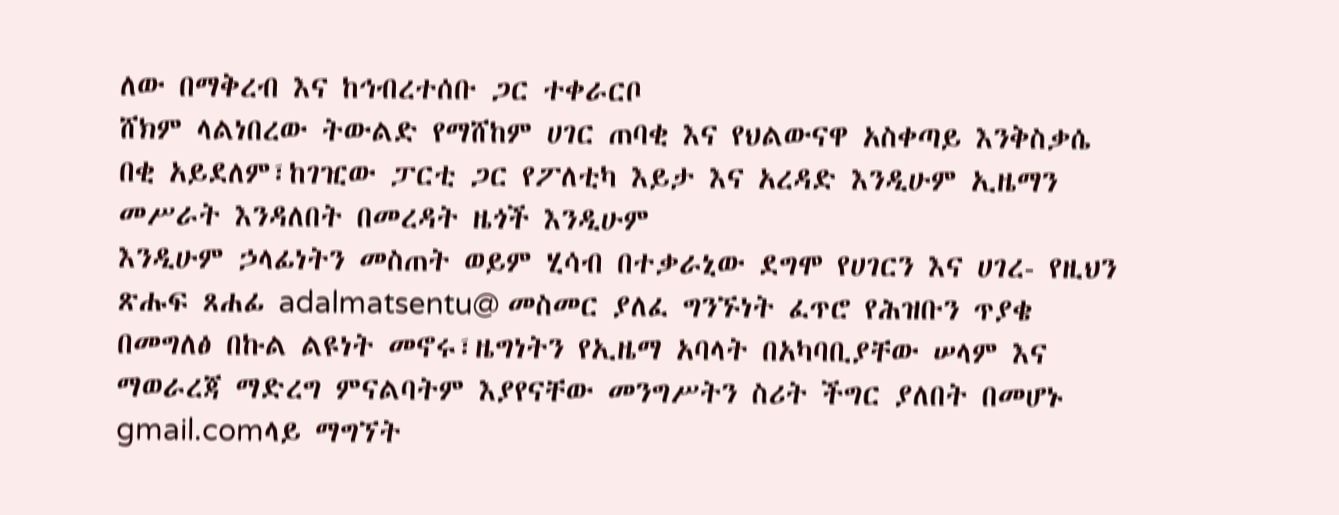ለው በማቅረብ እና ከኅብረተሰቡ ጋር ተቀራርቦ
ሸክም ላልነበረው ትውልድ የማሸከም ሀገር ጠባቂ እና የህልውናዋ አስቀጣይ እንቅስቃሴ በቂ አይደለም፣ከገዢው ፓርቲ ጋር የፖለቲካ እይታ እና አረዳድ እንዲሁም ኢዜማን መሥራት እንዳለበት በመረዳት ዜጎች እንዲሁም
እንዲሁም ኃላፊነትን መስጠት ወይም ሂሳብ በተቃራኒው ደግሞ የሀገርን እና ሀገረ- የዚህን ጽሑፍ ጸሐፊ adalmatsentu@ መስመር ያለፈ ግንኙነት ፈጥሮ የሕዝቡን ጥያቄ በመግለፅ በኩል ልዩነት መኖሩ፣ዜግነትን የኢዜማ አባላት በአካባቢያቸው ሠላም እና
ማወራረጃ ማድረግ ምናልባትም እያየናቸው መንግሥትን ስሪት ችግር ያለበት በመሆኑ gmail.comላይ ማግኘት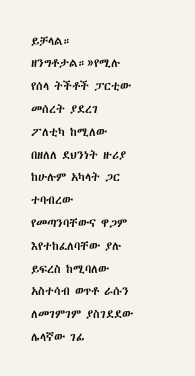ይቻላል። ዘንግቶታል።»የሚሉ የሰላ ትችቶች ፓርቲው መሰረት ያደረገ ፖለቲካ ከሚለው በዘለለ ደህንነት ዙሪያ ከሁሉም አካላት ጋር ተባብረው
የመጣንባቸውና ዋጋም እየተከፈለባቸው ያሉ ይፍረስ ከሚባለው አስተሳብ ወጥቶ ራሱን ለመገምገም ያስገደደው ሌላኛው ገፊ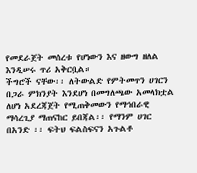የመደራጀት መሰረቱ የሆነውን እና ዘውግ ዘለል እንዲሠሩ ጥሪ አቅርቧል።
ችግሮች ናቸው፡፡ ለትውልድ የምትመጥን ሀገርን በጋራ ምክንያት እንደሆነ በመግለጫው አመላክቷል ለሆነ አደረጃጀት የሚጠቅመውን የማኅበራዊ
ማሳረጊያ ማጠናከር ይበጃል፡፡ የማንም ሀገር በአንድ ፡፡ ፍትህ ፍልስፍናን አጉልቶ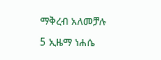ማቅረብ አለመቻሉ
5 ኢዜማ ነሐሴ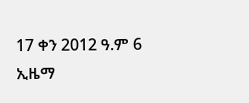17 ቀን 2012 ዓ.ም 6 ኢዜማ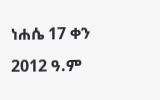ነሐሴ 17 ቀን 2012 ዓ.ም